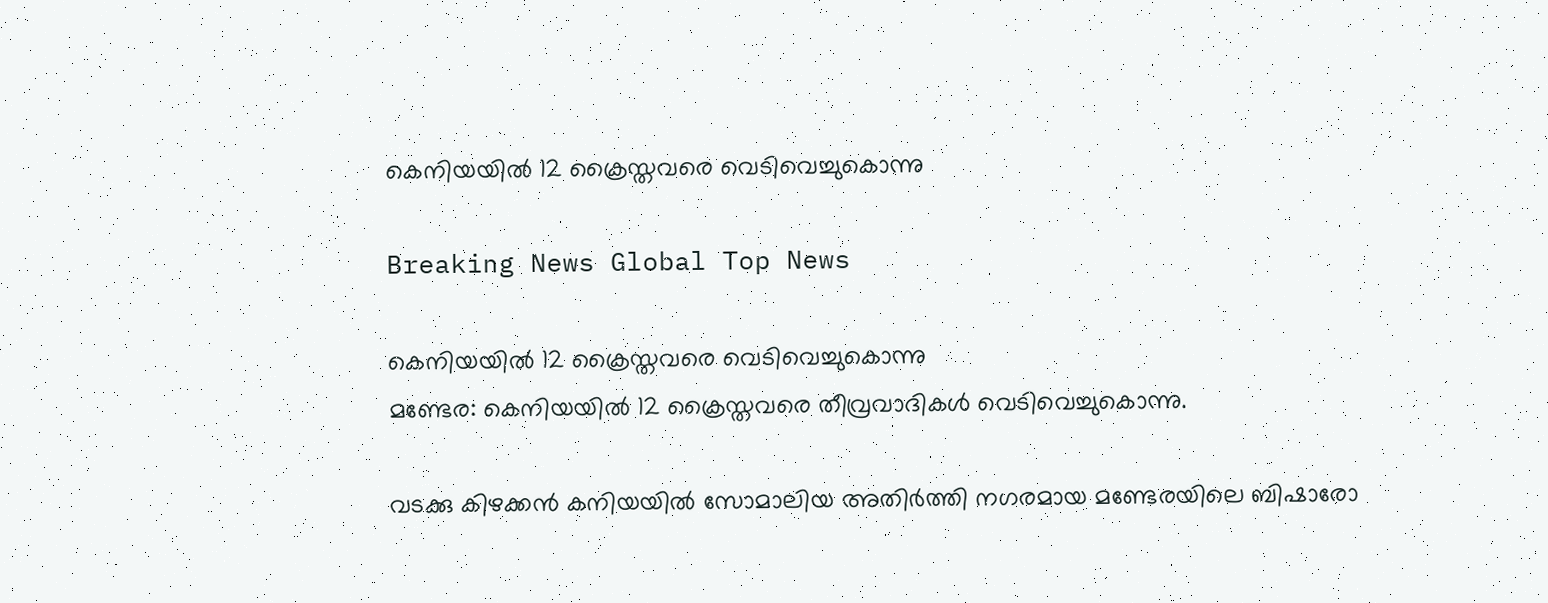കെനിയയില്‍ 12 ക്രൈസ്തവരെ വെടിവെച്ചുകൊന്നു

Breaking News Global Top News

കെനിയയില്‍ 12 ക്രൈസ്തവരെ വെടിവെച്ചുകൊന്നു
മണ്ടേര: കെനിയയില്‍ 12 ക്രൈസ്തവരെ തീവ്രവാദികള്‍ വെടിവെച്ചുകൊന്നു.

വടക്കു കിഴക്കന്‍ കനിയയില്‍ സോമാലിയ അതിര്‍ത്തി നഗരമായ മണ്ടേരയിലെ ബിഷാരോ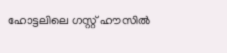ഹോട്ടലിലെ ഗസ്റ്റ് ഹൗസില്‍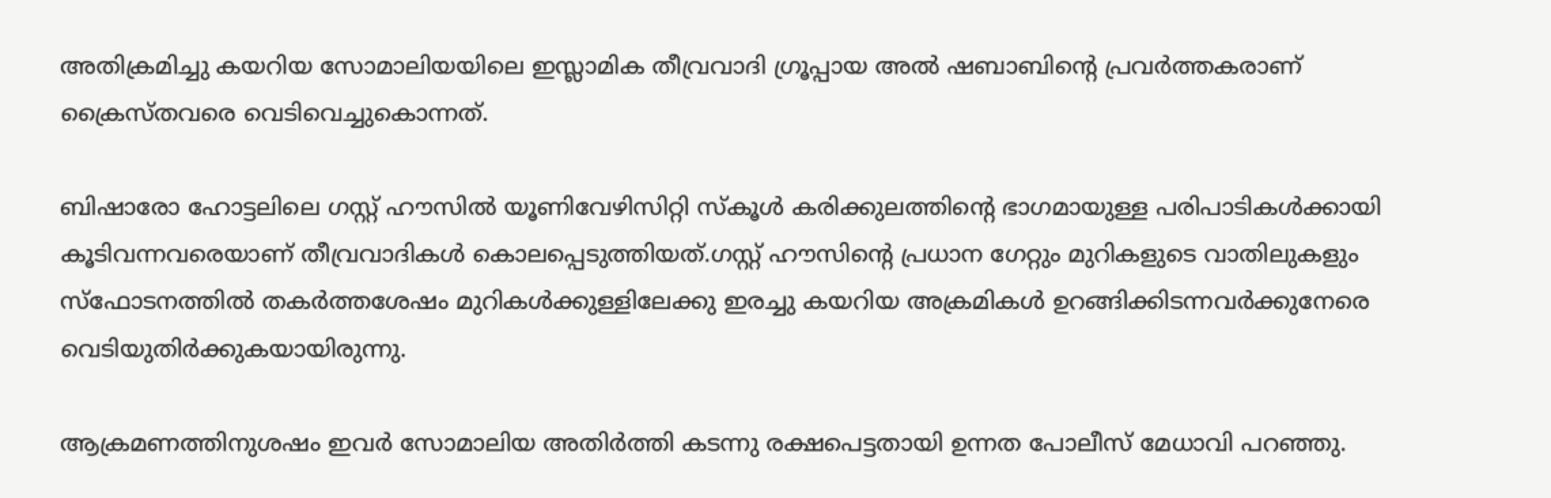അതിക്രമിച്ചു കയറിയ സോമാലിയയിലെ ഇസ്ലാമിക തീവ്രവാദി ഗ്രൂപ്പായ അല്‍ ഷബാബിന്റെ പ്രവര്‍ത്തകരാണ് ക്രൈസ്തവരെ വെടിവെച്ചുകൊന്നത്.

ബിഷാരോ ഹോട്ടലിലെ ഗസ്റ്റ് ഹൗസില്‍ യൂണിവേഴിസിറ്റി സ്കൂള്‍ കരിക്കുലത്തിന്റെ ഭാഗമായുള്ള പരിപാടികള്‍ക്കായി കൂടിവന്നവരെയാണ് തീവ്രവാദികള്‍ കൊലപ്പെടുത്തിയത്.ഗസ്റ്റ് ഹൗസിന്റെ പ്രധാന ഗേറ്റും മുറികളുടെ വാതിലുകളും സ്ഫോടനത്തില്‍ തകര്‍ത്തശേഷം മുറികള്‍ക്കുള്ളിലേക്കു ഇരച്ചു കയറിയ അക്രമികള്‍ ഉറങ്ങിക്കിടന്നവര്‍ക്കുനേരെ വെടിയുതിര്‍ക്കുകയായിരുന്നു.

ആക്രമണത്തിനുശഷം ഇവര്‍ സോമാലിയ അതിര്‍ത്തി കടന്നു രക്ഷപെട്ടതായി ഉന്നത പോലീസ് മേധാവി പറഞ്ഞു.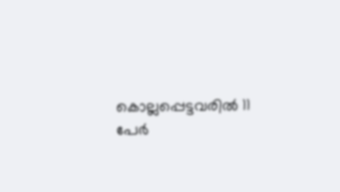കൊല്ലപ്പെട്ടവരില്‍ 11 പേര്‍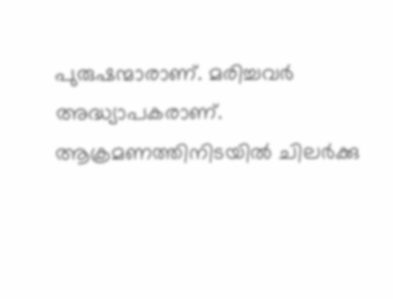പുരുഷന്മാരാണ്. മരിച്ചവര്‍ അദ്ധ്യാപകരാണ്. ആക്രമണത്തിനിടയില്‍ ചിലര്‍ക്കു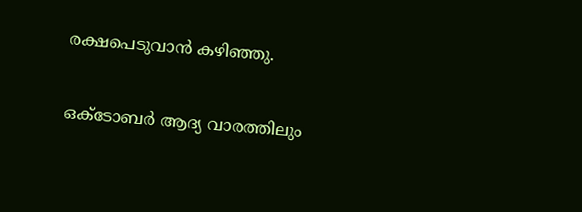രക്ഷപെടുവാന്‍ കഴിഞ്ഞു.

ഒക്ടോബര്‍ ആദ്യ വാരത്തിലും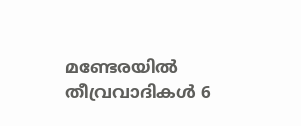മണ്ടേരയില്‍ തീവ്രവാദികള്‍ 6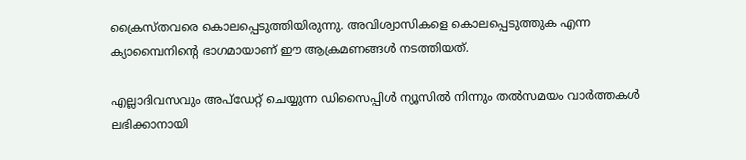ക്രൈസ്തവരെ കൊലപ്പെടുത്തിയിരുന്നു. അവിശ്വാസികളെ കൊലപ്പെടുത്തുക എന്ന ക്യാമ്പൈനിന്റെ ഭാഗമായാണ് ഈ ആക്രമണങ്ങള്‍ നടത്തിയത്.

എല്ലാദിവസവും അപ്ഡേറ്റ് ചെയ്യുന്ന ഡിസൈപ്പിൾ ന്യൂസിൽ നിന്നും തൽസമയം വാർത്തകൾ ലഭിക്കാനായി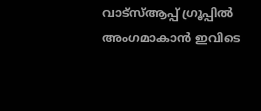വാട്സ്ആപ്പ് ഗ്രൂപ്പിൽ അംഗമാകാൻ ഇവിടെ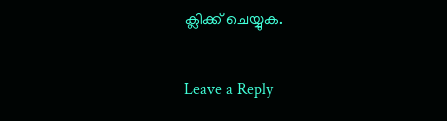ക്ലിക്ക് ചെയ്യുക.

Leave a Reply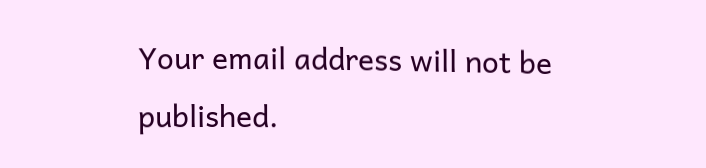Your email address will not be published.